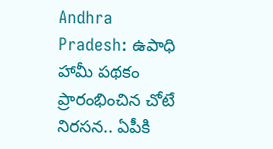Andhra Pradesh: ఉపాధి హామీ పథకం ప్రారంభించిన చోటే నిరసన.. ఏపీకి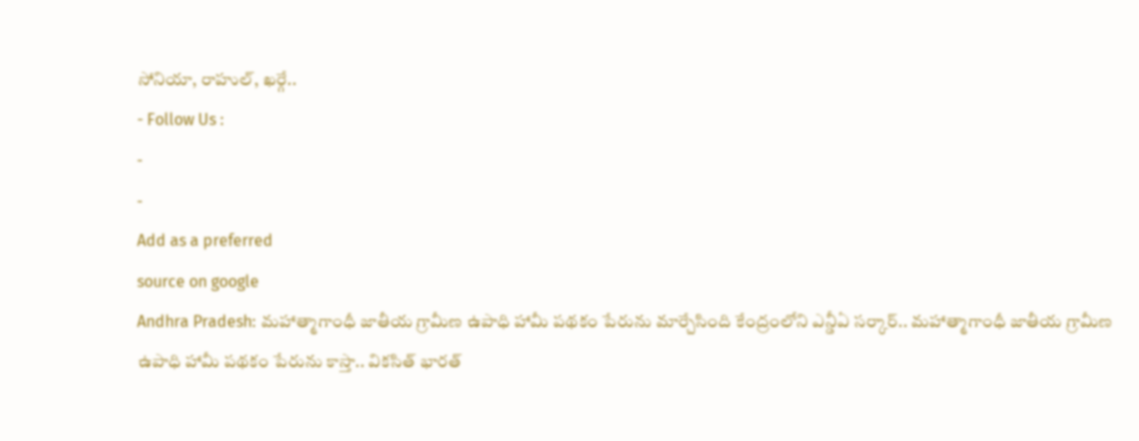సోనియా, రాహుల్, ఖర్గే..
- Follow Us :
-
-
Add as a preferred
source on google
Andhra Pradesh: మహాత్మాగాంధీ జాతీయ గ్రామీణ ఉపాధి హామీ పథకం పేరును మార్చేసింది కేంద్రంలోని ఎన్డీఏ సర్కార్.. మహాత్మాగాంధీ జాతీయ గ్రామీణ ఉపాధి హామీ పథకం పేరును కాస్తా.. వికసిత్ భారత్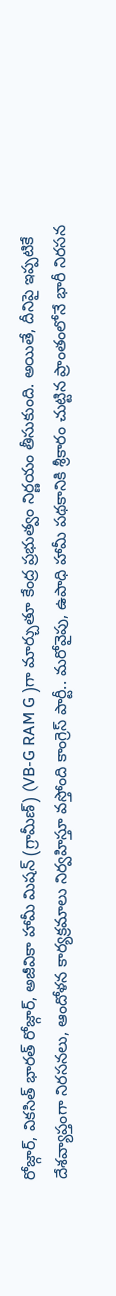రోజ్గార్, వికసిత్ భారత్ రోజ్గార్, అజీవికా హామీ మిషన్ (గ్రామీణ్) (VB-G RAM G )గా మార్చుతూ కేంద్ర ప్రభుత్వం నిర్ణయం తీసుకుంది. అయితే, దీనిపై ఇప్పటికే దేశవ్యాప్తంగా నిరసనలు, ఆందోళన కార్యక్రమాలు నిర్వహిస్తూ వస్తోంది కాంగ్రెస్ పార్టీ.. మరోవైపు, ఉపాధి హామీ పథకానికి శ్రీకారం చుట్టిన ప్రాంతంలోనే భారీ నిరసన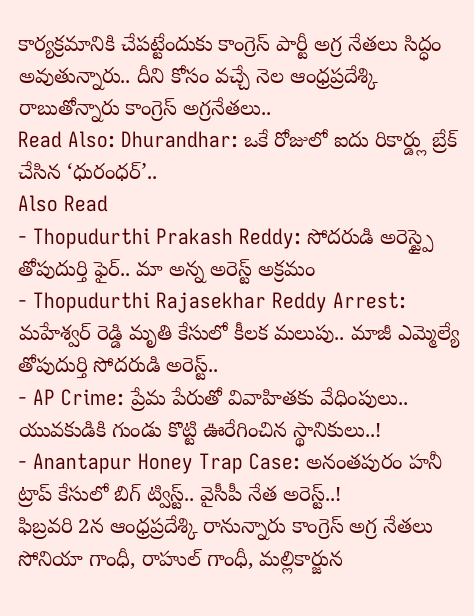కార్యక్రమానికి చేపట్టేందుకు కాంగ్రెస్ పార్టీ అగ్ర నేతలు సిద్ధం అవుతున్నారు.. దీని కోసం వచ్చే నెల ఆంధ్రప్రదేశ్కి రాబుతోన్నారు కాంగ్రెస్ అగ్రనేతలు..
Read Also: Dhurandhar: ఒకే రోజులో ఐదు రికార్డ్లు బ్రేక్ చేసిన ‘ధురంధర్’..
Also Read
- Thopudurthi Prakash Reddy: సోదరుడి అరెస్ట్పై తోపుదుర్తి ఫైర్.. మా అన్న అరెస్ట్ అక్రమం
- Thopudurthi Rajasekhar Reddy Arrest: మహేశ్వర్ రెడ్డి మృతి కేసులో కీలక మలుపు.. మాజీ ఎమ్మెల్యే తోపుదుర్తి సోదరుడి అరెస్ట్..
- AP Crime: ప్రేమ పేరుతో వివాహితకు వేధింపులు.. యువకుడికి గుండు కొట్టి ఊరేగించిన స్థానికులు..!
- Anantapur Honey Trap Case: అనంతపురం హనీ ట్రాప్ కేసులో బిగ్ ట్విస్ట్.. వైసీపీ నేత అరెస్ట్..!
ఫిబ్రవరి 2న ఆంధ్రప్రదేశ్కి రానున్నారు కాంగ్రెస్ అగ్ర నేతలు సోనియా గాంధీ, రాహుల్ గాంధీ, మల్లికార్జున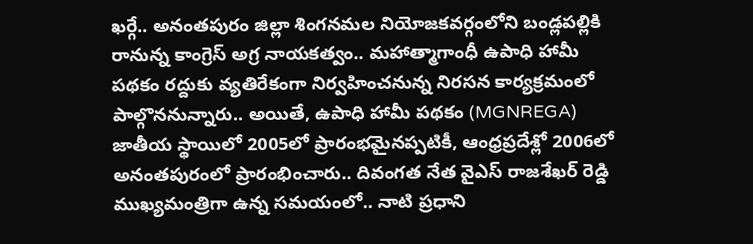ఖర్గే.. అనంతపురం జిల్లా శింగనమల నియోజకవర్గంలోని బండ్లపల్లికి రానున్న కాంగ్రెస్ అగ్ర నాయకత్వం.. మహాత్మాగాంధీ ఉపాధి హామీ పథకం రద్దుకు వ్యతిరేకంగా నిర్వహించనున్న నిరసన కార్యక్రమంలో పాల్గొననున్నారు.. అయితే, ఉపాధి హామీ పథకం (MGNREGA) జాతీయ స్థాయిలో 2005లో ప్రారంభమైనప్పటికీ, ఆంధ్రప్రదేశ్లో 2006లో అనంతపురంలో ప్రారంభించారు.. దివంగత నేత వైఎస్ రాజశేఖర్ రెడ్డి ముఖ్యమంత్రిగా ఉన్న సమయంలో.. నాటి ప్రధాని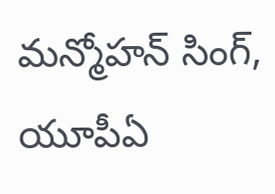మన్మోహన్ సింగ్, యూపీఏ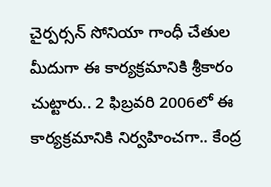చైర్పర్సన్ సోనియా గాంధీ చేతుల మీదుగా ఈ కార్యక్రమానికి శ్రీకారం చుట్టారు.. 2 ఫిబ్రవరి 2006లో ఈ కార్యక్రమానికి నిర్వహించగా.. కేంద్ర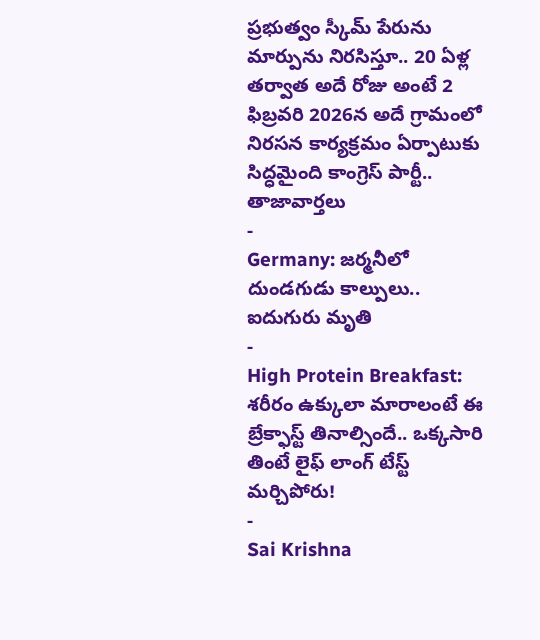ప్రభుత్వం స్కీమ్ పేరును మార్పును నిరసిస్తూ.. 20 ఏళ్ల తర్వాత అదే రోజు అంటే 2 ఫిబ్రవరి 2026న అదే గ్రామంలో నిరసన కార్యక్రమం ఏర్పాటుకు సిద్ధమైంది కాంగ్రెస్ పార్టీ..
తాజావార్తలు
-
Germany: జర్మనీలో దుండగుడు కాల్పులు.. ఐదుగురు మృతి
-
High Protein Breakfast: శరీరం ఉక్కులా మారాలంటే ఈ బ్రేక్ఫాస్ట్ తినాల్సిందే.. ఒక్కసారి తింటే లైఫ్ లాంగ్ టేస్ట్ మర్చిపోరు!
-
Sai Krishna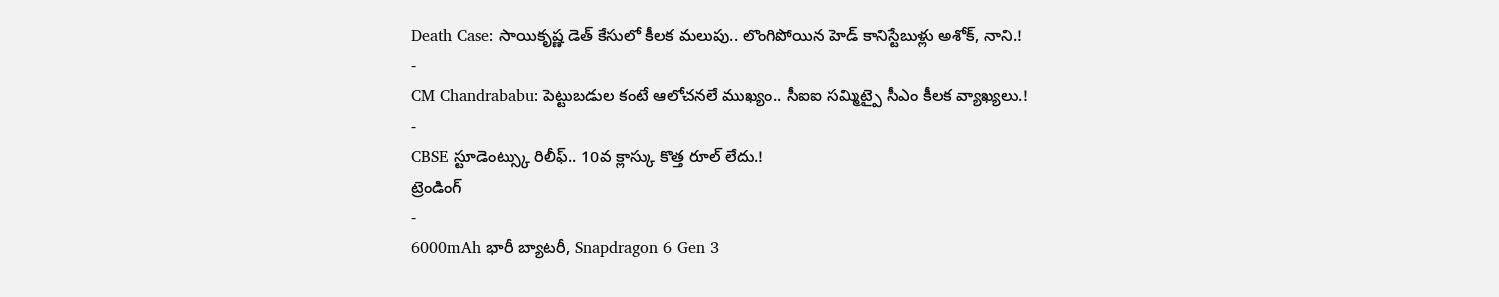Death Case: సాయికృష్ణ డెత్ కేసులో కీలక మలుపు.. లొంగిపోయిన హెడ్ కానిస్టేబుళ్లు అశోక్, నాని.!
-
CM Chandrababu: పెట్టుబడుల కంటే ఆలోచనలే ముఖ్యం.. సీఐఐ సమ్మిట్పై సీఎం కీలక వ్యాఖ్యలు.!
-
CBSE స్టూడెంట్స్కు రిలీఫ్.. 10వ క్లాస్కు కొత్త రూల్ లేదు.!
ట్రెండింగ్
-
6000mAh భారీ బ్యాటరీ, Snapdragon 6 Gen 3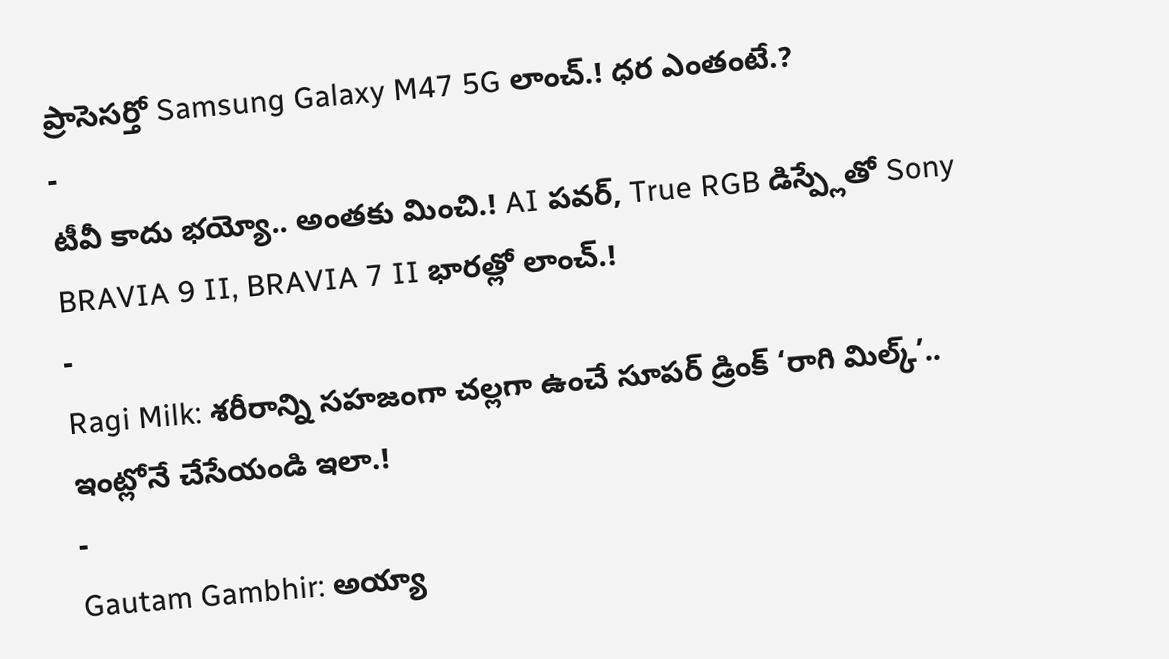ప్రాసెసర్తో Samsung Galaxy M47 5G లాంచ్.! ధర ఎంతంటే.?
-
టీవీ కాదు భయ్యో.. అంతకు మించి.! AI పవర్, True RGB డిస్ప్లేతో Sony BRAVIA 9 II, BRAVIA 7 II భారత్లో లాంచ్.!
-
Ragi Milk: శరీరాన్ని సహజంగా చల్లగా ఉంచే సూపర్ డ్రింక్ ‘రాగి మిల్క్’.. ఇంట్లోనే చేసేయండి ఇలా.!
-
Gautam Gambhir: అయ్యా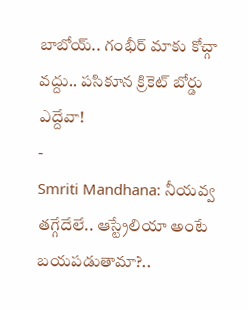బాబోయ్.. గంభీర్ మాకు కోచ్గా వద్దు.. పసికూన క్రికెట్ బోర్డు ఎద్దేవా!
-
Smriti Mandhana: నీయవ్వ తగ్గేదేలే.. ఆస్ట్రేలియా అంటే బయపడుతామా?..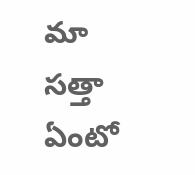మా సత్తా ఏంటో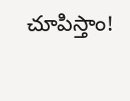చూపిస్తాం!